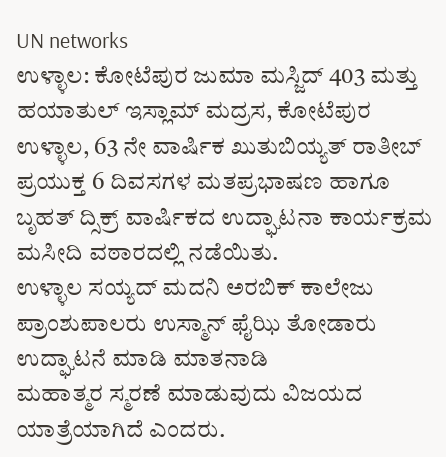UN networks
ಉಳ್ಳಾಲ: ಕೋಟೆಪುರ ಜುಮಾ ಮಸ್ಜಿದ್ 403 ಮತ್ತು ಹಯಾತುಲ್ ಇಸ್ಲಾಮ್ ಮದ್ರಸ, ಕೋಟೆಪುರ ಉಳ್ಳಾಲ, 63 ನೇ ವಾರ್ಷಿಕ ಖುತುಬಿಯ್ಯತ್ ರಾತೀಬ್ ಪ್ರಯುಕ್ತ 6 ದಿವಸಗಳ ಮತಪ್ರಭಾಷಣ ಹಾಗೂ ಬೃಹತ್ ದ್ಸಿಕ್ರ್ ವಾರ್ಷಿಕದ ಉದ್ಘಾಟನಾ ಕಾರ್ಯಕ್ರಮ ಮಸೀದಿ ವಠಾರದಲ್ಲಿ ನಡೆಯಿತು.
ಉಳ್ಳಾಲ ಸಯ್ಯದ್ ಮದನಿ ಅರಬಿಕ್ ಕಾಲೇಜು ಪ್ರಾಂಶುಪಾಲರು ಉಸ್ಮಾನ್ ಫೈಝಿ ತೋಡಾರು ಉದ್ಘಾಟನೆ ಮಾಡಿ ಮಾತನಾಡಿ
ಮಹಾತ್ಮರ ಸ್ಮರಣೆ ಮಾಡುವುದು ವಿಜಯದ ಯಾತ್ರೆಯಾಗಿದೆ ಎಂದರು.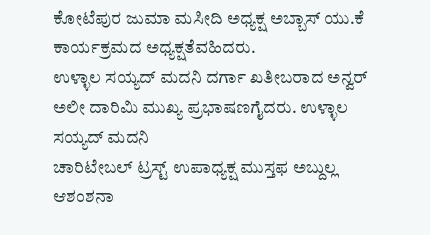ಕೋಟೆಪುರ ಜುಮಾ ಮಸೀದಿ ಅಧ್ಯಕ್ಷ ಅಬ್ಬಾಸ್ ಯು.ಕೆ ಕಾರ್ಯಕ್ರಮದ ಅಧ್ಯಕ್ಷತೆವಹಿದರು.
ಉಳ್ಳಾಲ ಸಯ್ಯದ್ ಮದನಿ ದರ್ಗಾ ಖತೀಬರಾದ ಅನ್ವರ್ ಅಲೀ ದಾರಿಮಿ ಮುಖ್ಯ ಪ್ರಭಾಷಣಗೈದರು. ಉಳ್ಳಾಲ ಸಯ್ಯದ್ ಮದನಿ
ಚಾರಿಟೇಬಲ್ ಟ್ರಸ್ಟ್ ಉಪಾಧ್ಯಕ್ಷ ಮುಸ್ತಫ ಅಬ್ದುಲ್ಲ ಆಶಂಶನಾ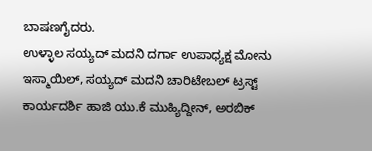ಬಾಷಣಗೈದರು.
ಉಳ್ಳಾಲ ಸಯ್ಯದ್ ಮದನಿ ದರ್ಗಾ ಉಪಾಧ್ಯಕ್ಷ ಮೋನು ಇಸ್ಮಾಯಿಲ್, ಸಯ್ಯದ್ ಮದನಿ ಚಾರಿಟೇಬಲ್ ಟ್ರಸ್ಟ್ ಕಾರ್ಯದರ್ಶಿ ಹಾಜಿ ಯು.ಕೆ ಮುಹ್ಯಿದ್ದೀನ್, ಅರಬಿಕ್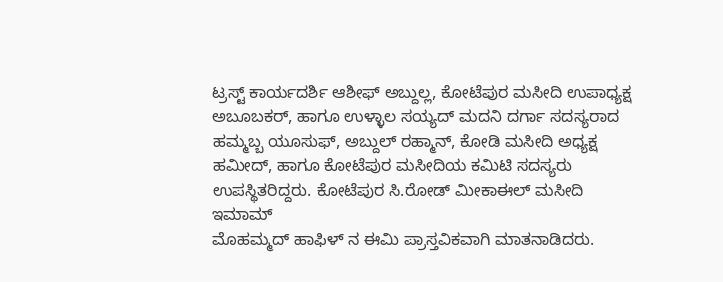ಟ್ರಸ್ಟ್ ಕಾರ್ಯದರ್ಶಿ ಆಶೀಫ್ ಅಬ್ದುಲ್ಲ, ಕೋಟೆಪುರ ಮಸೀದಿ ಉಪಾಧ್ಯಕ್ಷ ಅಬೂಬಕರ್, ಹಾಗೂ ಉಳ್ಳಾಲ ಸಯ್ಯದ್ ಮದನಿ ದರ್ಗಾ ಸದಸ್ಯರಾದ ಹಮ್ಮಬ್ಬ ಯೂಸುಫ್, ಅಬ್ದುಲ್ ರಹ್ಮಾನ್, ಕೋಡಿ ಮಸೀದಿ ಅಧ್ಯಕ್ಷ ಹಮೀದ್, ಹಾಗೂ ಕೋಟೆಪುರ ಮಸೀದಿಯ ಕಮಿಟಿ ಸದಸ್ಯರು ಉಪಸ್ಥಿತರಿದ್ದರು. ಕೋಟೆಪುರ ಸಿ.ರೋಡ್ ಮೀಕಾಈಲ್ ಮಸೀದಿ ಇಮಾಮ್
ಮೊಹಮ್ಮದ್ ಹಾಫಿಳ್ ನ ಈಮಿ ಪ್ರಾಸ್ತವಿಕವಾಗಿ ಮಾತನಾಡಿದರು.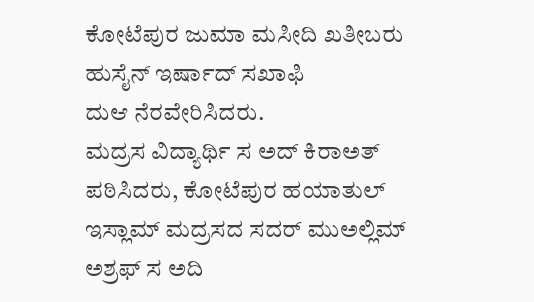ಕೋಟೆಪುರ ಜುಮಾ ಮಸೀದಿ ಖತೀಬರು ಹುಸೈನ್ ಇರ್ಷಾದ್ ಸಖಾಫಿ
ದುಆ ನೆರವೇರಿಸಿದರು.
ಮದ್ರಸ ವಿದ್ಯಾರ್ಥಿ ಸ ಅದ್ ಕಿರಾಅತ್ ಪಠಿಸಿದರು, ಕೋಟೆಪುರ ಹಯಾತುಲ್ ಇಸ್ಲಾಮ್ ಮದ್ರಸದ ಸದರ್ ಮುಅಲ್ಲಿಮ್ ಅಶ್ರಫ್ ಸ ಅದಿ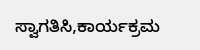ಸ್ವಾಗತಿಸಿ,ಕಾರ್ಯಕ್ರಮ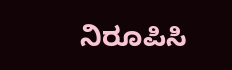ನಿರೂಪಿಸಿ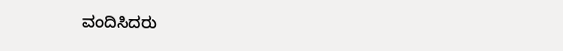ವಂದಿಸಿದರು